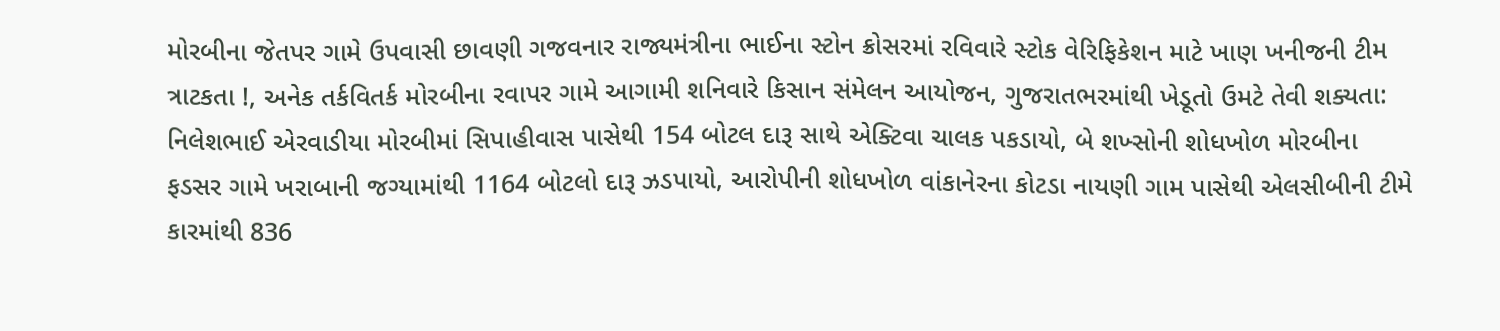મોરબીના જેતપર ગામે ઉપવાસી છાવણી ગજવનાર રાજ્યમંત્રીના ભાઈના સ્ટોન ક્રોસરમાં રવિવારે સ્ટોક વેરિફિકેશન માટે ખાણ ખનીજની ટીમ ત્રાટકતા !, અનેક તર્કવિતર્ક મોરબીના રવાપર ગામે આગામી શનિવારે કિસાન સંમેલન આયોજન, ગુજરાતભરમાંથી ખેડૂતો ઉમટે તેવી શક્યતા: નિલેશભાઈ એરવાડીયા મોરબીમાં સિપાહીવાસ પાસેથી 154 બોટલ દારૂ સાથે એક્ટિવા ચાલક પકડાયો, બે શખ્સોની શોધખોળ મોરબીના ફડસર ગામે ખરાબાની જગ્યામાંથી 1164 બોટલો દારૂ ઝડપાયો, આરોપીની શોધખોળ વાંકાનેરના કોટડા નાયણી ગામ પાસેથી એલસીબીની ટીમે કારમાંથી 836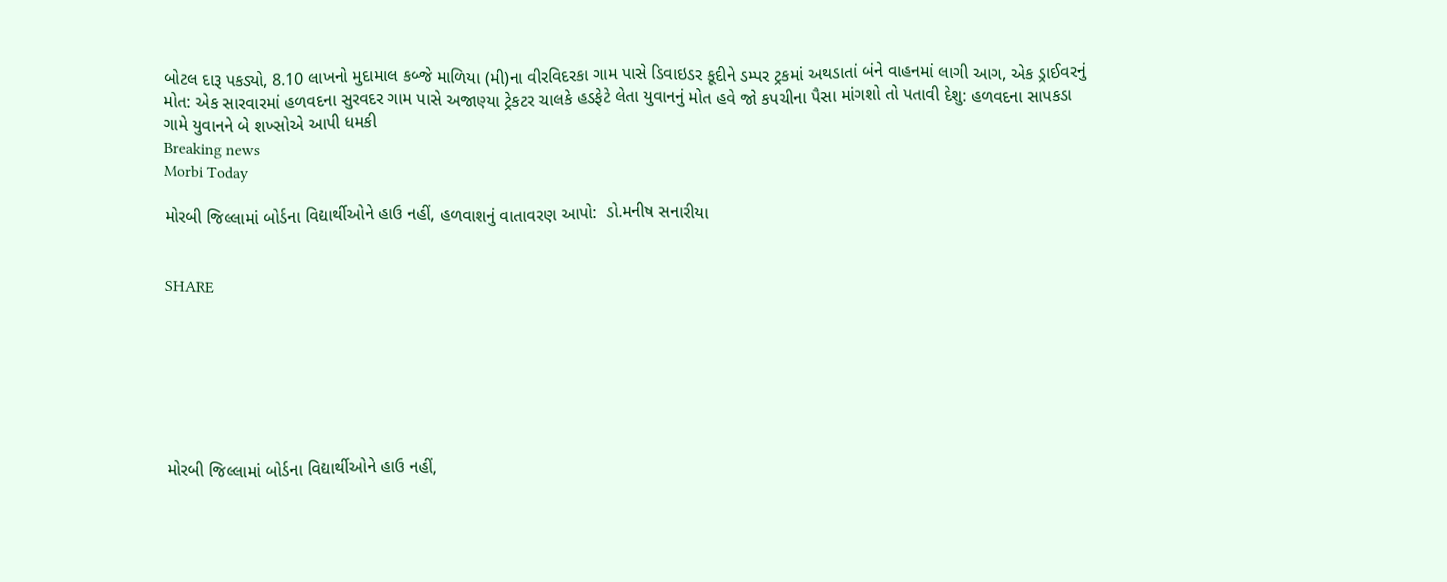બોટલ દારૂ પકડ્યો, 8.10 લાખનો મુદામાલ કબ્જે માળિયા (મી)ના વીરવિદરકા ગામ પાસે ડિવાઇડર કૂદીને ડમ્પર ટ્રકમાં અથડાતાં બંને વાહનમાં લાગી આગ, એક ડ્રાઈવરનું મોત: એક સારવારમાં હળવદના સુરવદર ગામ પાસે અજાણ્યા ટ્રેકટર ચાલકે હડફેટે લેતા યુવાનનું મોત હવે જો કપચીના પૈસા માંગશો તો પતાવી દેશુ: હળવદના સાપકડા ગામે યુવાનને બે શખ્સોએ આપી ધમકી
Breaking news
Morbi Today

મોરબી જિલ્લામાં બોર્ડના વિદ્યાર્થીઓને હાઉ નહીં, હળવાશનું વાતાવરણ આપો:  ડો.મનીષ સનારીયા


SHARE







મોરબી જિલ્લામાં બોર્ડના વિદ્યાર્થીઓને હાઉ નહીં,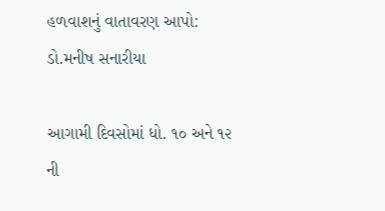હળવાશનું વાતાવરણ આપો:  ડો.મનીષ સનારીયા

આગામી દિવસોમાં ધો. ૧૦ અને ૧૨ ની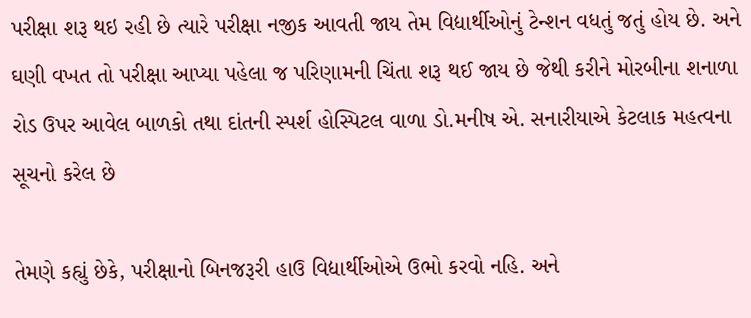પરીક્ષા શરૂ થઇ રહી છે ત્યારે પરીક્ષા નજીક આવતી જાય તેમ વિદ્યાર્થીઓનું ટેન્શન વધતું જતું હોય છે. અને ઘણી વખત તો પરીક્ષા આપ્યા પહેલા જ પરિણામની ચિંતા શરૂ થઈ જાય છે જેથી કરીને મોરબીના શનાળા રોડ ઉપર આવેલ બાળકો તથા દાંતની સ્પર્શ હોસ્પિટલ વાળા ડો.મનીષ એ. સનારીયાએ કેટલાક મહત્વના સૂચનો કરેલ છે

તેમણે કહ્યું છેકે, પરીક્ષાનો બિનજરૂરી હાઉ વિદ્યાર્થીઓએ ઉભો કરવો નહિ. અને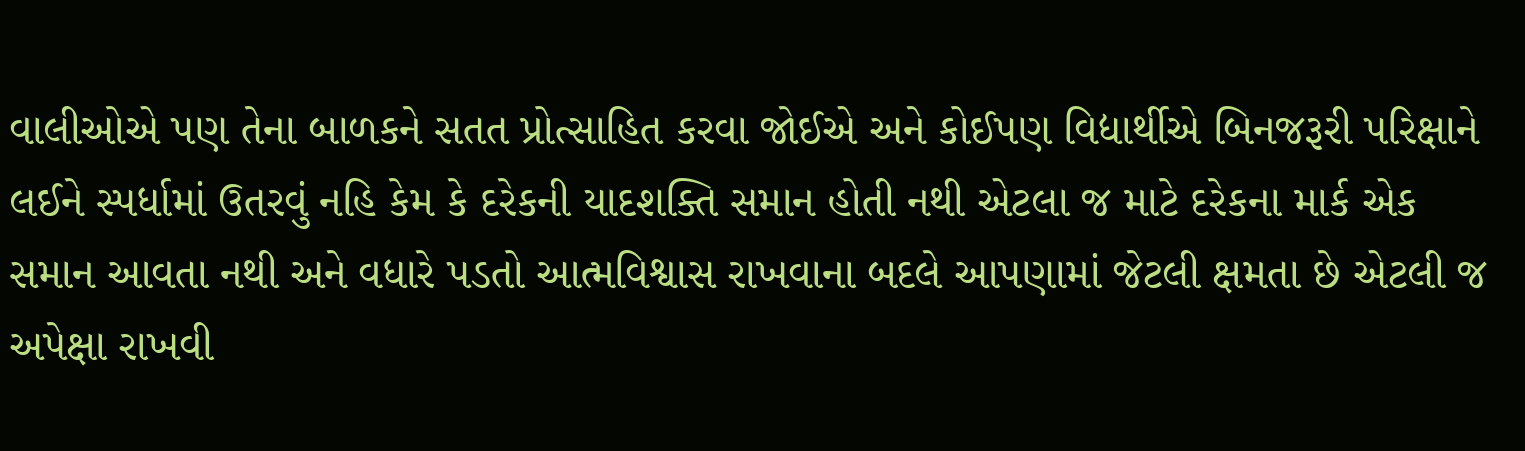વાલીઓએ પણ તેના બાળકને સતત પ્રોત્સાહિત કરવા જોઈએ અને કોઈપણ વિદ્યાર્થીએ બિનજરૂરી પરિક્ષાને લઈને સ્પર્ધામાં ઉતરવું નહિ કેમ કે દરેકની યાદશક્તિ સમાન હોતી નથી એટલા જ માટે દરેકના માર્ક એક સમાન આવતા નથી અને વધારે પડતો આત્મવિશ્વાસ રાખવાના બદલે આપણામાં જેટલી ક્ષમતા છે એટલી જ અપેક્ષા રાખવી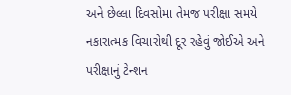અને છેલ્લા દિવસોમા તેમજ પરીક્ષા સમયે નકારાત્મક વિચારોથી દૂર રહેવું જોઈએ અને પરીક્ષાનું ટેન્શન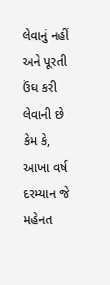લેવાનું નહીં અને પૂરતી ઉંઘ કરી લેવાની છે કેમ કે, આખા વર્ષ દરમ્યાન જે મહેનત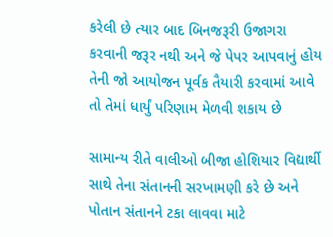કરેલી છે ત્યાર બાદ બિનજરૂરી ઉજાગરા કરવાની જરૂર નથી અને જે પેપર આપવાનું હોય તેની જો આયોજન પૂર્વક તૈયારી કરવામાં આવે તો તેમાં ધાર્યું પરિણામ મેળવી શકાય છે

સામાન્ય રીતે વાલીઓ બીજા હોશિયાર વિદ્યાર્થી સાથે તેના સંતાનની સરખામણી કરે છે અને પોતાન સંતાનને ટકા લાવવા માટે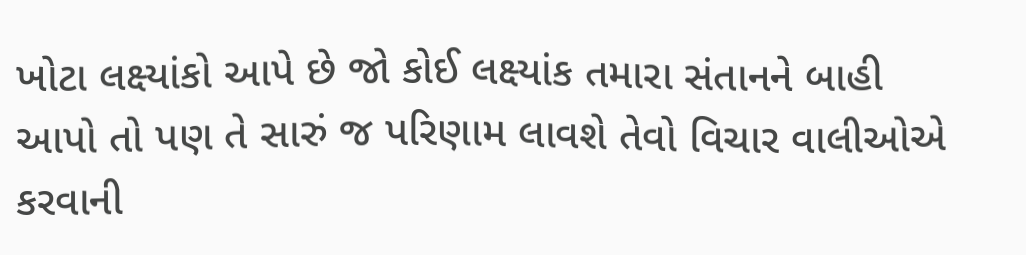ખોટા લક્ષ્યાંકો આપે છે જો કોઈ લક્ષ્યાંક તમારા સંતાનને બાહી આપો તો પણ તે સારું જ પરિણામ લાવશે તેવો વિચાર વાલીઓએ કરવાની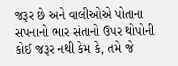જરૂર છે અને વાલીઓએ પોતાના સપનાનો ભાર સંતાનો ઉપર થોપોની કોઈ જરૂર નથી કેમ કે, તમે જે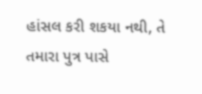હાંસલ કરી શકયા નથી, તે તમારા પુત્ર પાસે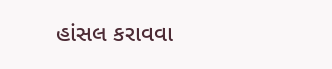હાંસલ કરાવવા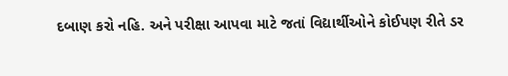દબાણ કરો નહિ. અને પરીક્ષા આપવા માટે જતાં વિદ્યાર્થીઓને કોઈપણ રીતે ડર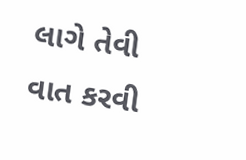લાગે તેવી વાત કરવી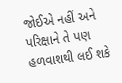જોઈએ નહીં અને પરિક્ષાને તે પણ હળવાશથી લઈ શકે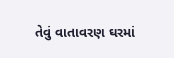તેવું વાતાવરણ ઘરમાં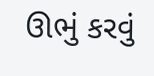ઊભું કરવું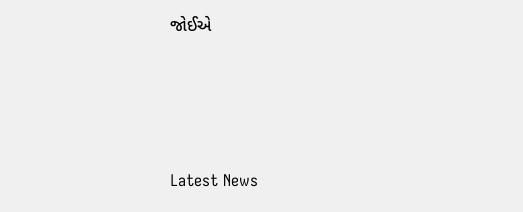જોઈએ






Latest News